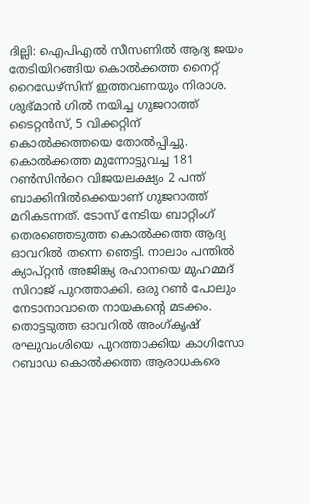ദില്ലി: ഐപിഎൽ സീസണിൽ ആദ്യ ജയം തേടിയിറങ്ങിയ കൊൽക്കത്ത നൈറ്റ് റൈഡേഴ്സിന് ഇത്തവണയും നിരാശ. ശുഭ്മാൻ ഗിൽ നയിച്ച ഗുജറാത്ത് ടൈറ്റൻസ്, 5 വിക്കറ്റിന് കൊൽക്കത്തയെ തോൽപ്പിച്ചു. കൊൽക്കത്ത മുന്നോട്ടുവച്ച 181 റൺസിൻറെ വിജയലക്ഷ്യം 2 പന്ത് ബാക്കിനിൽക്കെയാണ് ഗുജറാത്ത് മറികടന്നത്. ടോസ് നേടിയ ബാറ്റിംഗ് തെരഞ്ഞെടുത്ത കൊൽക്കത്ത ആദ്യ ഓവറിൽ തന്നെ ഞെട്ടി. നാലാം പന്തിൽ ക്യാപ്റ്റൻ അജിങ്ക്യ രഹാനയെ മുഹമ്മദ് സിറാജ് പുറത്താക്കി. ഒരു റൺ പോലും നേടാനാവാതെ നായകൻ്റെ മടക്കം.
തൊട്ടടുത്ത ഓവറിൽ അംഗ്കൃഷ് രഘുവംശിയെ പുറത്താക്കിയ കാഗിസോ റബാഡ കൊൽക്കത്ത ആരാധകരെ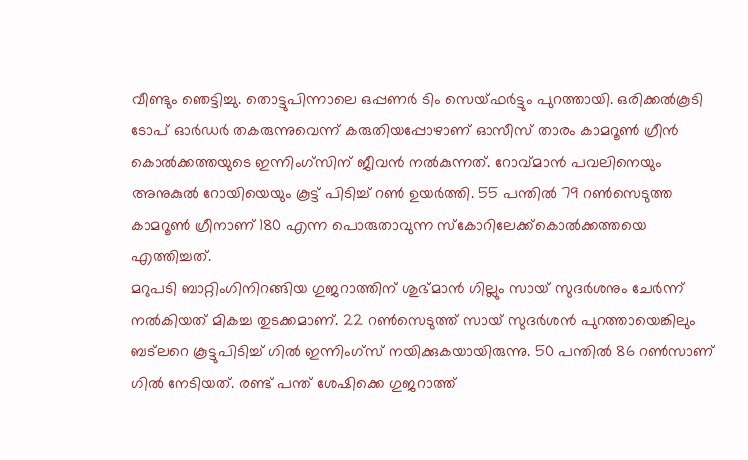വീണ്ടും ഞെട്ടിച്ചു. തൊട്ടുപിന്നാലെ ഒപ്പണർ ടിം സെയ്ഫർട്ടും പുറത്തായി. ഒരിക്കൽകൂടി ടോപ് ഓർഡർ തകരുന്നുവെന്ന് കരുതിയപ്പോഴാണ് ഓസീസ് താരം കാമറൂൺ ഗ്രീൻ കൊൽക്കത്തയുടെ ഇന്നിംഗ്സിന് ജീവൻ നൽകുന്നത്. റോവ്മാൻ പവലിനെയും അനുകുൽ റോയിയെയും കൂട്ട് പിടിച്ച് റൺ ഉയർത്തി. 55 പന്തിൽ 79 റൺസെടുത്ത കാമറൂൺ ഗ്രീനാണ് 180 എന്ന പൊരുതാവുന്ന സ്കോറിലേക്ക്കൊൽക്കത്തയെ എത്തിച്ചത്.
മറുപടി ബാറ്റിംഗിനിറങ്ങിയ ഗുജറാത്തിന് ശുഭ്മാൻ ഗില്ലും സായ് സുദർശനും ചേർന്ന് നൽകിയത് മികച്ച തുടക്കമാണ്. 22 റൺസെടുത്ത് സായ് സുദർശൻ പുറത്തായെങ്കിലും ബട്ലറെ കൂട്ടുപിടിച്ച് ഗിൽ ഇന്നിംഗ്സ് നയിക്കുകയായിരുന്നു. 50 പന്തിൽ 86 റൺസാണ് ഗിൽ നേടിയത്. രണ്ട് പന്ത് ശേഷിക്കെ ഗുജറാത്ത്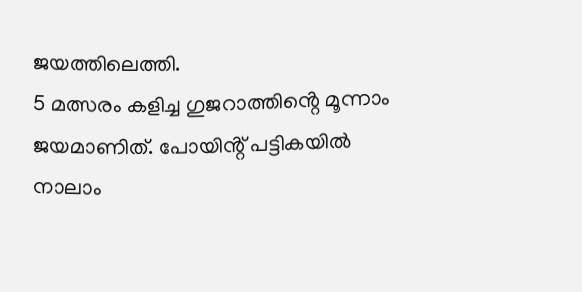ജയത്തിലെത്തി.
5 മത്സരം കളിച്ച ഗുജറാത്തിൻ്റെ മൂന്നാം ജയമാണിത്. പോയിൻ്റ് പട്ടികയിൽ നാലാം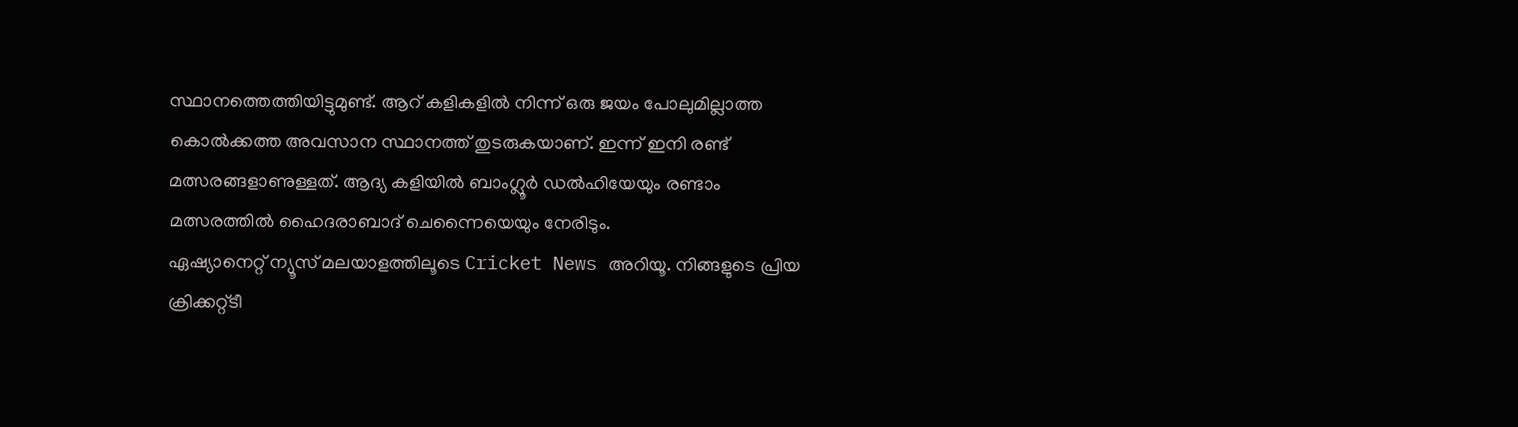സ്ഥാനത്തെത്തിയിട്ടുമുണ്ട്. ആറ് കളികളിൽ നിന്ന് ഒരു ജയം പോലുമില്ലാത്ത കൊൽക്കത്ത അവസാന സ്ഥാനത്ത് തുടരുകയാണ്. ഇന്ന് ഇനി രണ്ട് മത്സരങ്ങളാണുള്ളത്. ആദ്യ കളിയിൽ ബാംഗ്ലൂർ ഡൽഹിയേയും രണ്ടാം മത്സരത്തിൽ ഹൈദരാബാദ് ചെന്നൈയെയും നേരിടും.
ഏഷ്യാനെറ്റ് ന്യൂസ് മലയാളത്തിലൂടെ Cricket News അറിയൂ. നിങ്ങളുടെ പ്രിയ ക്രിക്കറ്റ്ടീ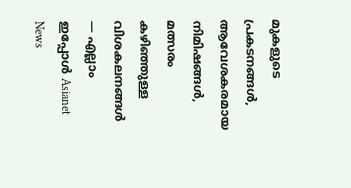മുകളുടെ പ്രകടനങ്ങൾ, ആവേശകരമായ നിമിഷങ്ങൾ, മത്സരം കഴിഞ്ഞുള്ള വിശകലനങ്ങൾ — എല്ലാം ഇപ്പോൾ Asianet News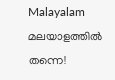Malayalam മലയാളത്തിൽ തന്നെ!